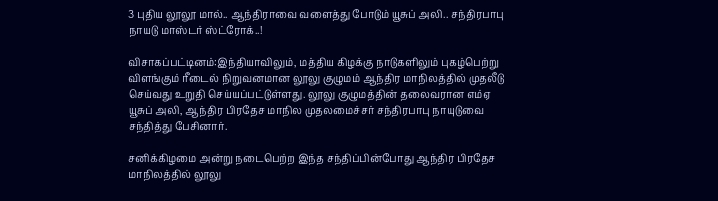3 புதிய லூலூ மால்.. ஆந்திராவை வளைத்து போடும் யூசுப் அலி.. சந்திரபாபு நாயடு மாஸ்டர் ஸ்ட்ரோக்..!

விசாகப்பட்டினம்:இந்தியாவிலும், மத்திய கிழக்கு நாடுகளிலும் புகழ்பெற்று விளங்கும் ரீடைல் நிறுவனமான லூலு குழுமம் ஆந்திர மாநிலத்தில் முதலீடு செய்வது உறுதி செய்யப்பட்டுள்ளது. லூலு குழுமத்தின் தலைவரான எம்ஏ யூசுப் அலி, ஆந்திர பிரதேச மாநில முதலமைச்சர் சந்திரபாபு நாயுடுவை சந்தித்து பேசினார்.

சனிக்கிழமை அன்று நடைபெற்ற இந்த சந்திப்பின்போது ஆந்திர பிரதேச மாநிலத்தில் லூலு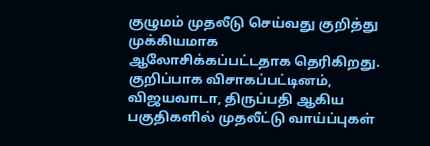குழுமம் முதலீடு செய்வது குறித்து முக்கியமாக ஆலோசிக்கப்பட்டதாக தெரிகிறது. குறிப்பாக விசாகப்பட்டினம், விஜயவாடா, திருப்பதி ஆகிய பகுதிகளில் முதலீட்டு வாய்ப்புகள்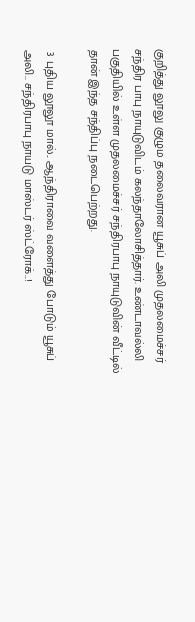குறித்து லூலு குழும தலைவரான யூசுப் அலி முதலமைச்சர் சந்திர பாபு நாயுடுவிடம் கலந்தாலோசித்தார். உண்டாவல்லி பகுதியில் உள்ள முதலமைச்சர் சந்திரபாபு நாயுடுவின் வீட்டில் தான் இந்த சந்திப்பு நடைபெற்றது.

 3 புதிய லூலூ மால்.. ஆந்திராவை வளைத்து போடும் யூசுப் அலி.. சந்திரபாபு நாயடு மாஸ்டர் ஸ்ட்ரோக்..!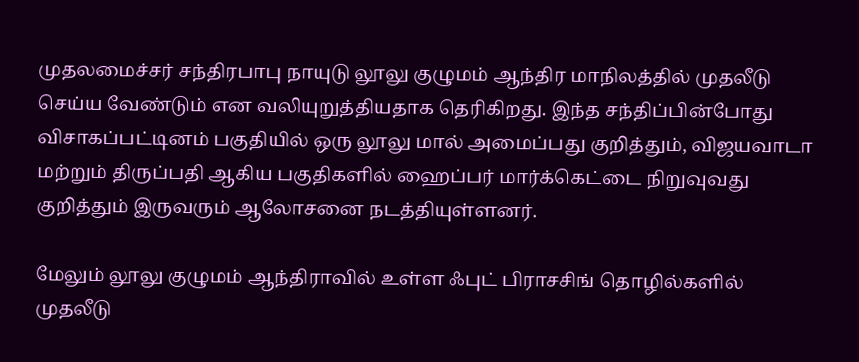முதலமைச்சர் சந்திரபாபு நாயுடு லூலு குழுமம் ஆந்திர மாநிலத்தில் முதலீடு செய்ய வேண்டும் என வலியுறுத்தியதாக தெரிகிறது. இந்த சந்திப்பின்போது விசாகப்பட்டினம் பகுதியில் ஒரு லூலு மால் அமைப்பது குறித்தும், விஜயவாடா மற்றும் திருப்பதி ஆகிய பகுதிகளில் ஹைப்பர் மார்க்கெட்டை நிறுவுவது குறித்தும் இருவரும் ஆலோசனை நடத்தியுள்ளனர்.

மேலும் லூலு குழுமம் ஆந்திராவில் உள்ள ஃபுட் பிராசசிங் தொழில்களில் முதலீடு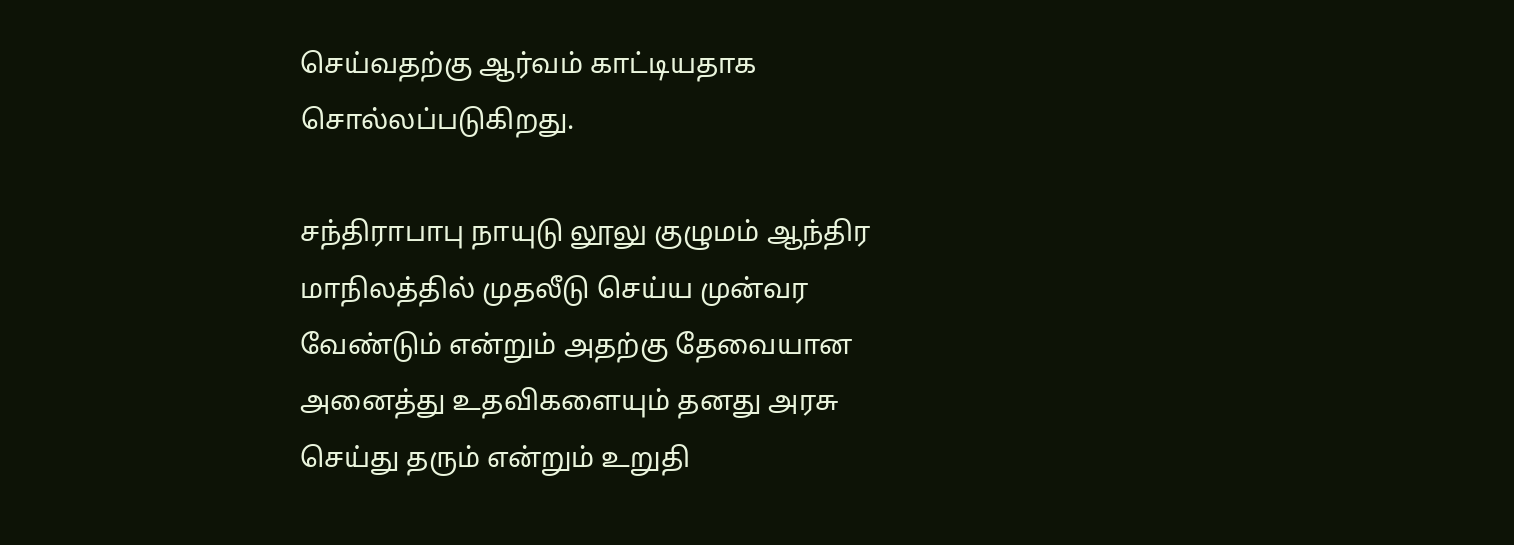செய்வதற்கு ஆர்வம் காட்டியதாக சொல்லப்படுகிறது.

சந்திராபாபு நாயுடு லூலு குழுமம் ஆந்திர மாநிலத்தில் முதலீடு செய்ய முன்வர வேண்டும் என்றும் அதற்கு தேவையான அனைத்து உதவிகளையும் தனது அரசு செய்து தரும் என்றும் உறுதி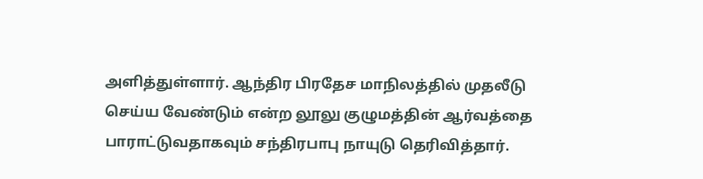அளித்துள்ளார். ஆந்திர பிரதேச மாநிலத்தில் முதலீடு செய்ய வேண்டும் என்ற லூலு குழுமத்தின் ஆர்வத்தை பாராட்டுவதாகவும் சந்திரபாபு நாயுடு தெரிவித்தார்.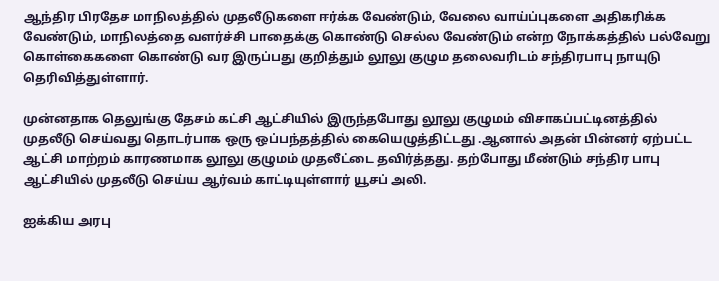ஆந்திர பிரதேச மாநிலத்தில் முதலீடுகளை ஈர்க்க வேண்டும், வேலை வாய்ப்புகளை அதிகரிக்க வேண்டும், மாநிலத்தை வளர்ச்சி பாதைக்கு கொண்டு செல்ல வேண்டும் என்ற நோக்கத்தில் பல்வேறு கொள்கைகளை கொண்டு வர இருப்பது குறித்தும் லூலு குழும தலைவரிடம் சந்திரபாபு நாயுடு தெரிவித்துள்ளார்.

முன்னதாக தெலுங்கு தேசம் கட்சி ஆட்சியில் இருந்தபோது லூலு குழுமம் விசாகப்பட்டினத்தில் முதலீடு செய்வது தொடர்பாக ஒரு ஒப்பந்தத்தில் கையெழுத்திட்டது .ஆனால் அதன் பின்னர் ஏற்பட்ட ஆட்சி மாற்றம் காரணமாக லூலு குழுமம் முதலீட்டை தவிர்த்தது. தற்போது மீண்டும் சந்திர பாபு ஆட்சியில் முதலீடு செய்ய ஆர்வம் காட்டியுள்ளார் யூசப் அலி.

ஐக்கிய அரபு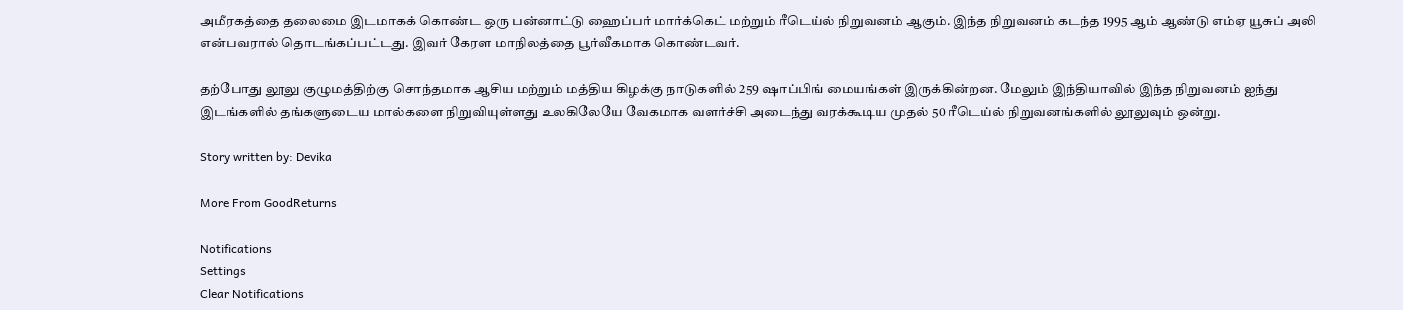அமீரகத்தை தலைமை இடமாகக் கொண்ட ஒரு பன்னாட்டு ஹைப்பர் மார்க்கெட் மற்றும் ரீடெய்ல் நிறுவனம் ஆகும். இந்த நிறுவனம் கடந்த 1995 ஆம் ஆண்டு எம்ஏ யூசுப் அலி என்பவரால் தொடங்கப்பட்டது. இவர் கேரள மாநிலத்தை பூர்வீகமாக கொண்டவர்.

தற்போது லூலு குழுமத்திற்கு சொந்தமாக ஆசிய மற்றும் மத்திய கிழக்கு நாடுகளில் 259 ஷாப்பிங் மையங்கள் இருக்கின்றன. மேலும் இந்தியாவில் இந்த நிறுவனம் ஐந்து இடங்களில் தங்களுடைய மால்களை நிறுவியுள்ளது உலகிலேயே வேகமாக வளர்ச்சி அடைந்து வரக்கூடிய முதல் 50 ரீடெய்ல் நிறுவனங்களில் லூலுவும் ஒன்று.

Story written by: Devika

More From GoodReturns

Notifications
Settings
Clear Notifications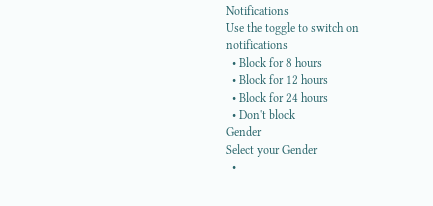Notifications
Use the toggle to switch on notifications
  • Block for 8 hours
  • Block for 12 hours
  • Block for 24 hours
  • Don't block
Gender
Select your Gender
  •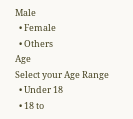Male
  • Female
  • Others
Age
Select your Age Range
  • Under 18
  • 18 to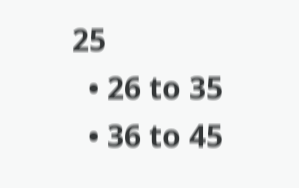25
  • 26 to 35
  • 36 to 45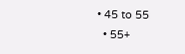• 45 to 55
  • 55+